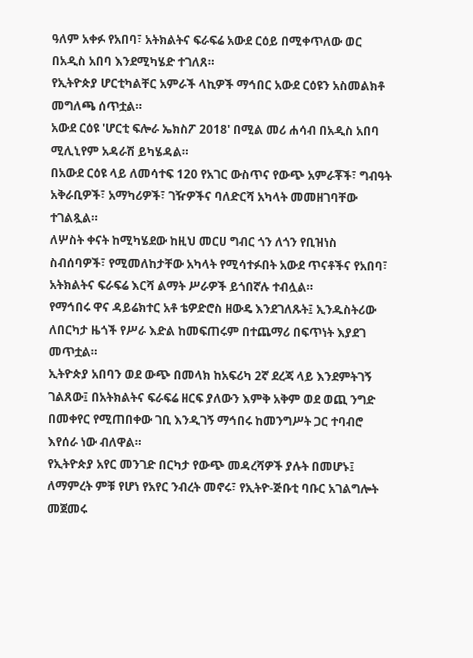ዓለም አቀፉ የአበባ፣ አትክልትና ፍራፍሬ አውደ ርዕይ በሚቀጥለው ወር በአዲስ አበባ እንደሚካሄድ ተገለጸ።
የኢትዮጵያ ሆርቲካልቸር አምራች ላኪዎች ማኅበር አውደ ርዕዩን አስመልክቶ መግለጫ ሰጥቷል።
አውደ ርዕዩ 'ሆርቲ ፍሎራ ኤክስፖ 2018' በሚል መሪ ሐሳብ በአዲስ አበባ ሚሊኒየም አዳራሽ ይካሄዳል።
በአውደ ርዕዩ ላይ ለመሳተፍ 120 የአገር ውስጥና የውጭ አምራቾች፣ ግብዓት አቅራቢዎች፣ አማካሪዎች፣ ገዥዎችና ባለድርሻ አካላት መመዘገባቸው ተገልጿል።
ለሦስት ቀናት ከሚካሄደው ከዚህ መርሀ ግብር ጎን ለጎን የቢዝነስ ስብሰባዎች፣ የሚመለከታቸው አካላት የሚሳተፉበት አውደ ጥናቶችና የአበባ፣ አትክልትና ፍራፍሬ እርሻ ልማት ሥራዎች ይጎበኛሉ ተብሏል።
የማኅበሩ ዋና ዳይሬክተር አቶ ቴዎድሮስ ዘውዴ እንደገለጹት፤ ኢንዱስትሪው ለበርካታ ዜጎች የሥራ እድል ከመፍጠሩም በተጨማሪ በፍጥነት እያደገ መጥቷል።
ኢትዮጵያ አበባን ወደ ውጭ በመላክ ከአፍሪካ 2ኛ ደረጃ ላይ እንደምትገኝ ገልጸው፤ በአትክልትና ፍራፍሬ ዘርፍ ያለውን እምቅ አቅም ወደ ወጪ ንግድ በመቀየር የሚጠበቀው ገቢ እንዲገኝ ማኅበሩ ከመንግሥት ጋር ተባብሮ እየሰራ ነው ብለዋል።
የኢትዮጵያ አየር መንገድ በርካታ የውጭ መዳረሻዎች ያሉት በመሆኑ፤ ለማምረት ምቹ የሆነ የአየር ንብረት መኖሩ፣ የኢትዮ-ጅቡቲ ባቡር አገልግሎት መጀመሩ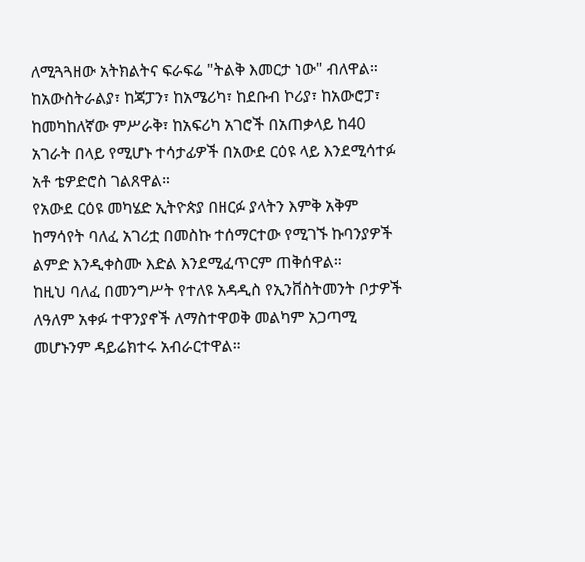ለሚጓጓዘው አትክልትና ፍራፍሬ "ትልቅ እመርታ ነው" ብለዋል።
ከአውስትራልያ፣ ከጃፓን፣ ከአሜሪካ፣ ከደቡብ ኮሪያ፣ ከአውሮፓ፣ ከመካከለኛው ምሥራቅ፣ ከአፍሪካ አገሮች በአጠቃላይ ከ40 አገራት በላይ የሚሆኑ ተሳታፊዎች በአውደ ርዕዩ ላይ እንደሚሳተፉ አቶ ቴዎድሮስ ገልጸዋል።
የአውደ ርዕዩ መካሄድ ኢትዮጵያ በዘርፉ ያላትን እምቅ አቅም ከማሳየት ባለፈ አገሪቷ በመስኩ ተሰማርተው የሚገኙ ኩባንያዎች ልምድ እንዲቀስሙ እድል እንደሚፈጥርም ጠቅሰዋል።
ከዚህ ባለፈ በመንግሥት የተለዩ አዳዲስ የኢንቨስትመንት ቦታዎች ለዓለም አቀፉ ተዋንያኖች ለማስተዋወቅ መልካም አጋጣሚ መሆኑንም ዳይሬክተሩ አብራርተዋል።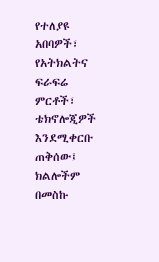የተለያዩ አበባዎች፣ የአትክልትና ፍራፍሬ ምርቶች፣ ቴክኖሎጂዎች እንደሚቀርቡ ጠቅሰው፤ ክልሎችም በመስኩ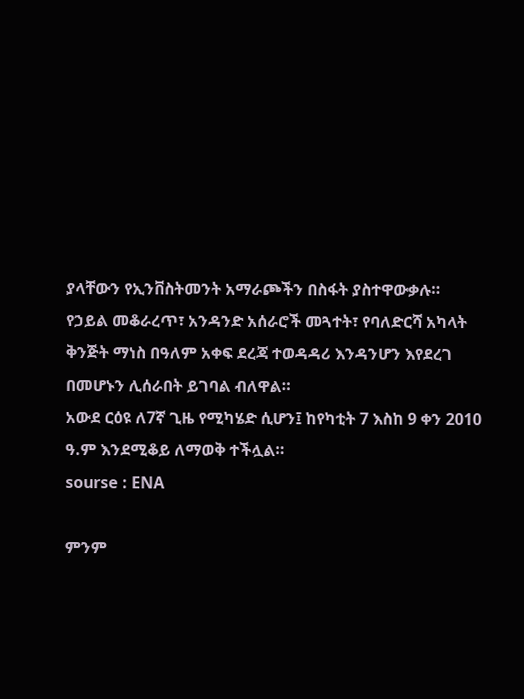ያላቸውን የኢንቨስትመንት አማራጮችን በስፋት ያስተዋውቃሉ።
የኃይል መቆራረጥ፣ አንዳንድ አሰራሮች መጓተት፣ የባለድርሻ አካላት ቅንጅት ማነስ በዓለም አቀፍ ደረጃ ተወዳዳሪ እንዳንሆን እየደረገ በመሆኑን ሊሰራበት ይገባል ብለዋል።
አውደ ርዕዩ ለ7ኛ ጊዜ የሚካሄድ ሲሆን፤ ከየካቲት 7 እስከ 9 ቀን 2010 ዓ.ም እንደሚቆይ ለማወቅ ተችሏል።
sourse : ENA

ምንም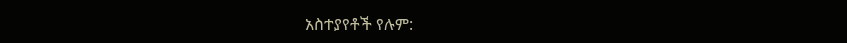አስተያየቶች የሉም: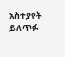አስተያየት ይለጥፉ